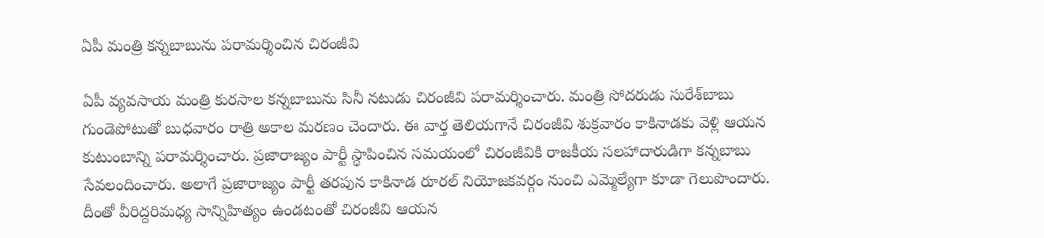ఏపీ మంత్రి కన్నబాబును పరామర్శించిన చిరంజీవి

ఏపీ వ్యవసాయ మంత్రి కురసాల కన్నబాబును సినీ నటుడు చిరంజీవి పరామర్శించారు. మంత్రి సోదరుడు సురేశ్‌బాబు గుండెపోటుతో బుధవారం రాత్రి అకాల మరణం చెందారు. ఈ వార్త తెలియగానే చిరంజీవి శుక్రవారం కాకినాడకు వెళ్లి ఆయన కుటుంబాన్ని పరామర్శించారు. ప్రజారాజ్యం పార్టీ స్ధాపించిన సమయంలో చిరంజీవికి రాజకీయ సలహాదారుడిగా కన్నబాబు సేవలందించారు. అలాగే ప్రజారాజ్యం పార్టీ తరపున కాకినాడ రూరల్ నియోజకవర్గం నుంచి ఎమ్మెల్యేగా కూడా గెలుపొందారు. దీంతో వీరిద్దరిమధ్య సాన్నిహిత్యం ఉండటంతో చిరంజీవి ఆయన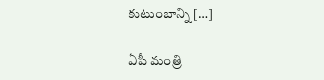కుటుంబాన్ని […]

ఏపీ మంత్రి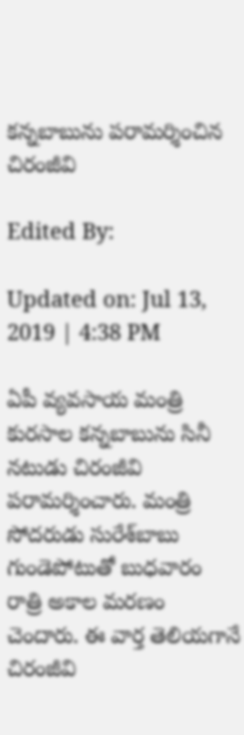కన్నబాబును పరామర్శించిన  చిరంజీవి

Edited By:

Updated on: Jul 13, 2019 | 4:38 PM

ఏపీ వ్యవసాయ మంత్రి కురసాల కన్నబాబును సినీ నటుడు చిరంజీవి పరామర్శించారు. మంత్రి సోదరుడు సురేశ్‌బాబు గుండెపోటుతో బుధవారం రాత్రి అకాల మరణం చెందారు. ఈ వార్త తెలియగానే చిరంజీవి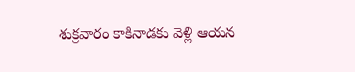శుక్రవారం కాకినాడకు వెళ్లి ఆయన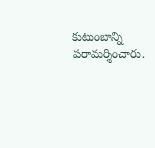కుటుంబాన్ని పరామర్శించారు.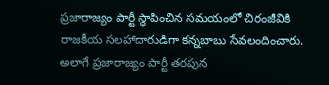ప్రజారాజ్యం పార్టీ స్ధాపించిన సమయంలో చిరంజీవికి రాజకీయ సలహాదారుడిగా కన్నబాబు సేవలందించారు. అలాగే ప్రజారాజ్యం పార్టీ తరపున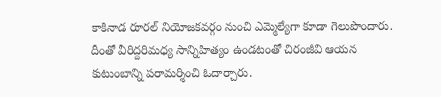కాకినాడ రూరల్ నియోజకవర్గం నుంచి ఎమ్మెల్యేగా కూడా గెలుపొందారు. దీంతో వీరిద్దరిమధ్య సాన్నిహిత్యం ఉండటంతో చిరంజీవి ఆయన కుటుంబాన్ని పరామర్శించి ఓదార్చారు.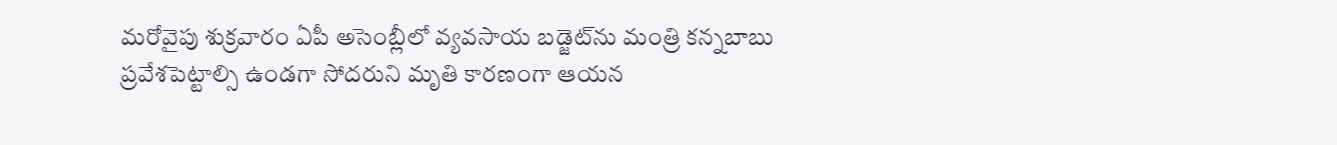మరోవైపు శుక్రవారం ఏపీ అసెంబ్లీలో వ్యవసాయ బడ్జెట్‌ను మంత్రి కన్నబాబు ప్రవేశపెట్టాల్సి ఉండగా సోదరుని మృతి కారణంగా ఆయన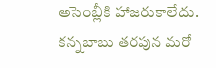అసెంబ్లీకి హాజరుకాలేదు. కన్నబాబు తరపున మరో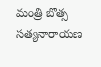మంత్రి బొత్స సత్యనారాయణ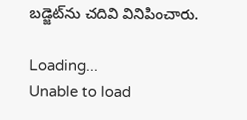బడ్జెట్‌ను చదివి వినిపించారు.

Loading...
Unable to load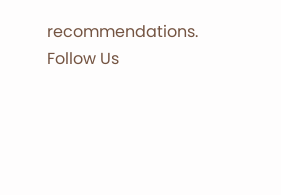recommendations.
Follow Us